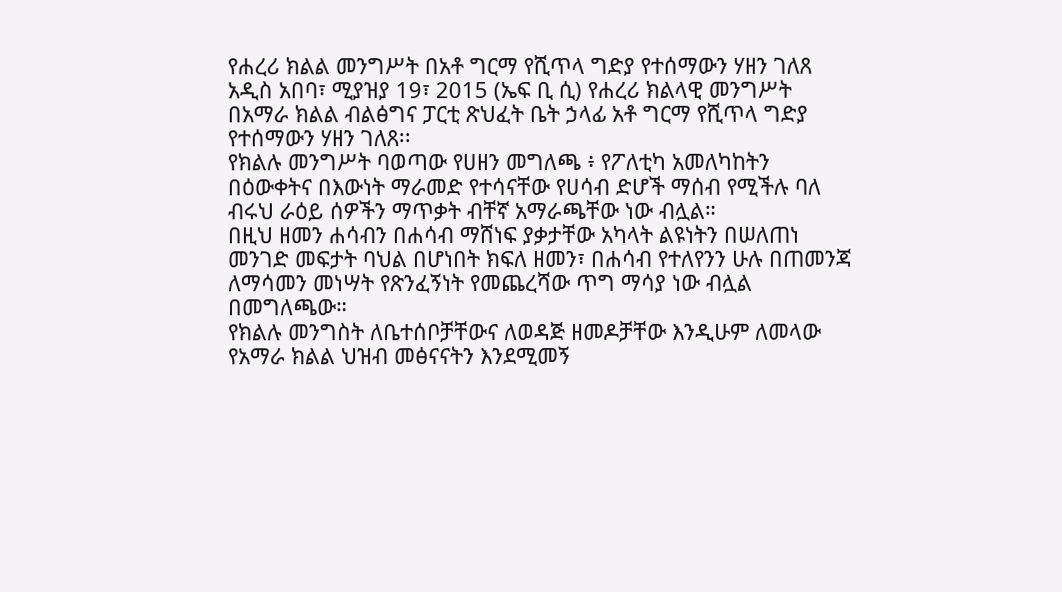የሐረሪ ክልል መንግሥት በአቶ ግርማ የሺጥላ ግድያ የተሰማውን ሃዘን ገለጸ
አዲስ አበባ፣ ሚያዝያ 19፣ 2015 (ኤፍ ቢ ሲ) የሐረሪ ክልላዊ መንግሥት በአማራ ክልል ብልፅግና ፓርቲ ጽህፈት ቤት ኃላፊ አቶ ግርማ የሺጥላ ግድያ የተሰማውን ሃዘን ገለጸ፡፡
የክልሉ መንግሥት ባወጣው የሀዘን መግለጫ ፥ የፖለቲካ አመለካከትን በዕውቀትና በእውነት ማራመድ የተሳናቸው የሀሳብ ድሆች ማሰብ የሚችሉ ባለ ብሩህ ራዕይ ሰዎችን ማጥቃት ብቸኛ አማራጫቸው ነው ብሏል።
በዚህ ዘመን ሐሳብን በሐሳብ ማሸነፍ ያቃታቸው አካላት ልዩነትን በሠለጠነ መንገድ መፍታት ባህል በሆነበት ክፍለ ዘመን፣ በሐሳብ የተለየንን ሁሉ በጠመንጃ ለማሳመን መነሣት የጽንፈኝነት የመጨረሻው ጥግ ማሳያ ነው ብሏል በመግለጫው።
የክልሉ መንግስት ለቤተሰቦቻቸውና ለወዳጅ ዘመዶቻቸው እንዲሁም ለመላው የአማራ ክልል ህዝብ መፅናናትን እንደሚመኝ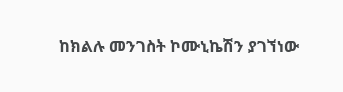ከክልሉ መንገስት ኮሙኒኬሽን ያገኘነው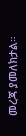መረጃ ያመለክታል።